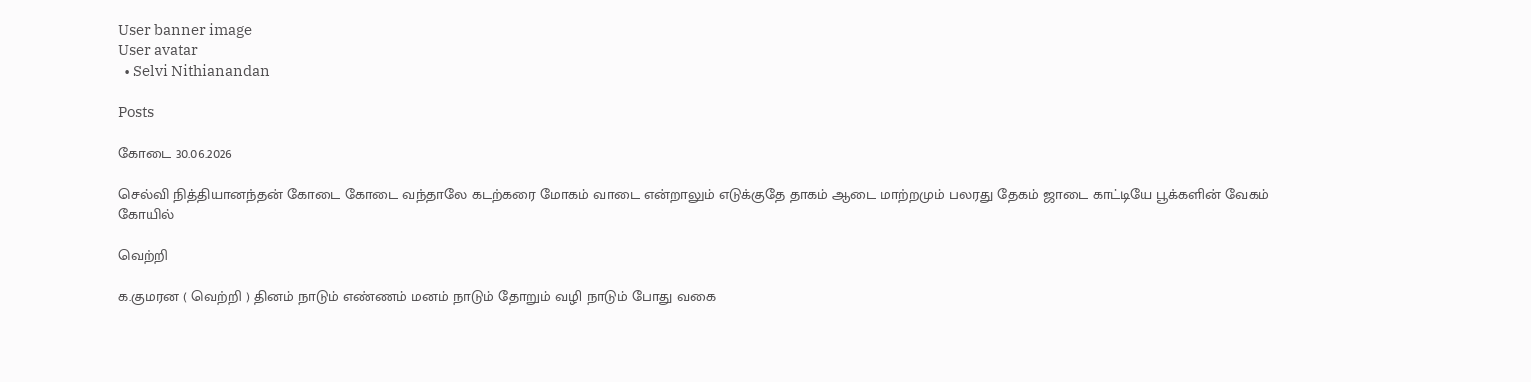User banner image
User avatar
  • Selvi Nithianandan

Posts

கோடை 30.06.2026

செல்வி நித்தியானந்தன் கோடை கோடை வந்தாலே கடற்கரை மோகம் வாடை என்றாலும் எடுக்குதே தாகம் ஆடை மாற்றமும் பலரது தேகம் ஜாடை காட்டியே பூக்களின் வேகம் கோயில்

வெற்றி

க.குமரன ( வெற்றி ) தினம் நாடும் எண்ணம் மனம் நாடும் தோறும் வழி நாடும் போது வகை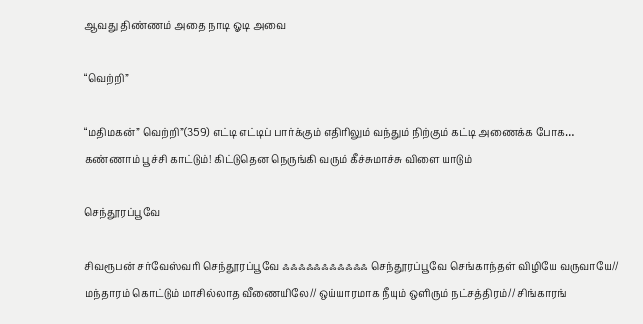ஆவது திண்ணம் அதை நாடி ஓடி அவை

“வெற்றி”

“மதிமகன்” வெற்றி”(359) எட்டி எட்டிப் பார்க்கும் எதிரிலும் வந்தும் நிற்கும் கட்டி அணைக்க போக… கண்ணாம் பூச்சி காட்டும்! கிட்டுதென நெருங்கி வரும் கீச்சுமாச்சு விளை யாடும்

செந்தூரப்பூவே

சிவரூபன் சர்வேஸ்வரி செந்தூரப்பூவே ஃஃஃஃஃஃஃஃஃஃஃ செந்தூரப்பூவே செங்காந்தள் விழியே வருவாயே// மந்தாரம் கொட்டும் மாசில்லாத வீணையிலே// ஒய்யாரமாக நீயும் ஒளிரும் நட்சத்திரம்// சிங்காரங்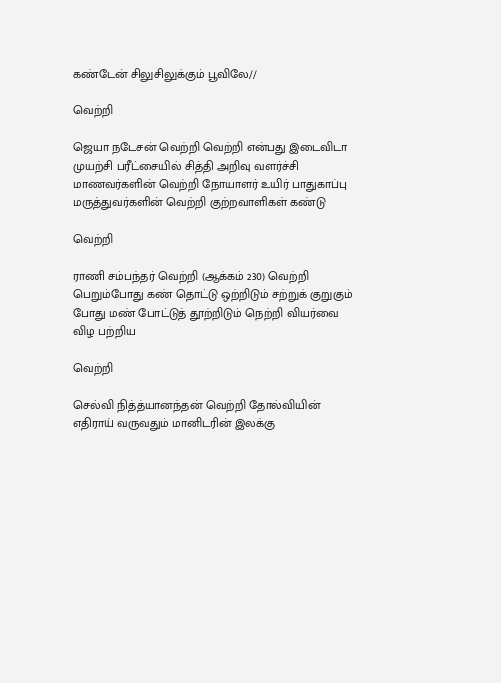கண்டேன் சிலுசிலுக்கும் பூவிலே//

வெற்றி

ஜெயா நடேசன் வெற்றி வெற்றி என்பது இடைவிடா முயற்சி பரீட்சையில் சித்தி அறிவு வளர்ச்சி மாணவர்களின் வெற்றி நோயாளர் உயிர் பாதுகாப்பு மருத்துவர்களின் வெற்றி குற்றவாளிகள் கண்டு

வெற்றி

ராணி சம்பந்தர் வெற்றி (ஆக்கம் 230) வெற்றி பெறும்போது கண் தொட்டு ஒற்றிடும் சற்றுக் குறுகும் போது மண் போட்டுத் தூற்றிடும் நெற்றி வியர்வை விழ ப‌ற்‌றிய

வெற்றி

செல்வி நித்த்யானந்தன் வெற்றி தோல்வியின் எதிராய் வருவதும் மானிடரின் இலக்கு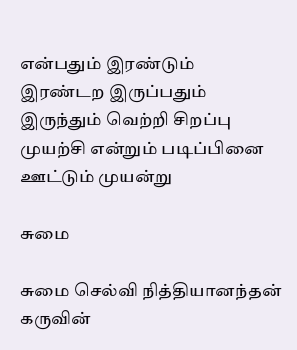என்பதும் இரண்டும் இரண்டற இருப்பதும் இருந்தும் வெற்றி சிறப்பு முயற்சி என்றும் படிப்பினை ஊட்டும் முயன்று

சுமை

சுமை செல்வி நித்தியானந்தன் கருவின்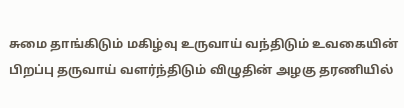சுமை தாங்கிடும் மகிழ்வு உருவாய் வந்திடும் உவகையின் பிறப்பு தருவாய் வளர்ந்திடும் விழுதின் அழகு தரணியில்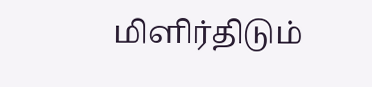மிளிர்திடும்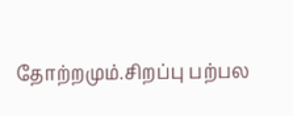தோற்றமும்.சிறப்பு பற்பல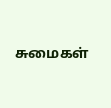சுமைகள்